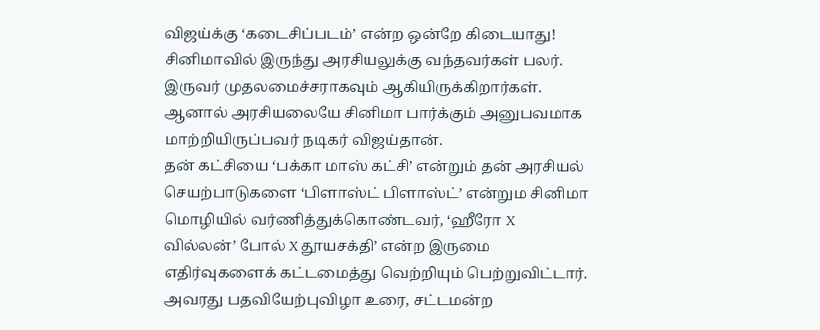விஜய்க்கு ‘கடைசிப்படம்’ என்ற ஒன்றே கிடையாது!
சினிமாவில் இருந்து அரசியலுக்கு வந்தவர்கள் பலர். இருவர் முதலமைச்சராகவும் ஆகியிருக்கிறார்கள். ஆனால் அரசியலையே சினிமா பார்க்கும் அனுபவமாக மாற்றியிருப்பவர் நடிகர் விஜய்தான்.
தன் கட்சியை ‘பக்கா மாஸ் கட்சி’ என்றும் தன் அரசியல் செயற்பாடுகளை ‘பிளாஸ்ட் பிளாஸ்ட்’ என்றும சினிமா மொழியில் வர்ணித்துக்கொண்டவர், ‘ஹீரோ X வில்லன்’ போல் X தூயசக்தி’ என்ற இருமை எதிர்வுகளைக் கட்டமைத்து வெற்றியும் பெற்றுவிட்டார். அவரது பதவியேற்புவிழா உரை, சட்டமன்ற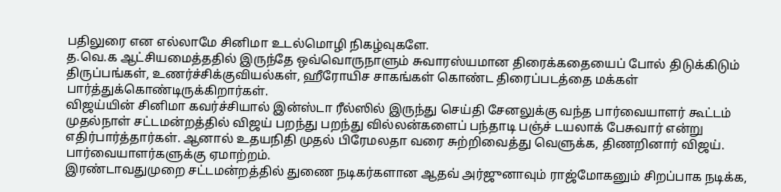பதிலுரை என எல்லாமே சினிமா உடல்மொழி நிகழ்வுகளே.
த.வெ.க ஆட்சியமைத்ததில் இருந்தே ஒவ்வொருநாளும் சுவாரஸ்யமான திரைக்கதையைப் போல் திடுக்கிடும் திருப்பங்கள், உணர்ச்சிக்குவியல்கள், ஹீரோயிச சாகங்கள் கொண்ட திரைப்படத்தை மக்கள் பார்த்துக்கொண்டிருக்கிறார்கள்.
விஜய்யின் சினிமா கவர்ச்சியால் இன்ஸ்டா ரீல்ஸில் இருந்து செய்தி சேனலுக்கு வந்த பார்வையாளர் கூட்டம் முதல்நாள் சட்டமன்றத்தில் விஜய் பறந்து பறந்து வில்லன்களைப் பந்தாடி பஞ்ச் டயலாக் பேசுவார் என்று எதிர்பார்த்தார்கள். ஆனால் உதயநிதி முதல் பிரேமலதா வரை சுற்றிவைத்து வெளுக்க, திணறினார் விஜய். பார்வையாளர்களுக்கு ஏமாற்றம்.
இரண்டாவதுமுறை சட்டமன்றத்தில் துணை நடிகர்களான ஆதவ் அர்ஜுனாவும் ராஜ்மோகனும் சிறப்பாக நடிக்க,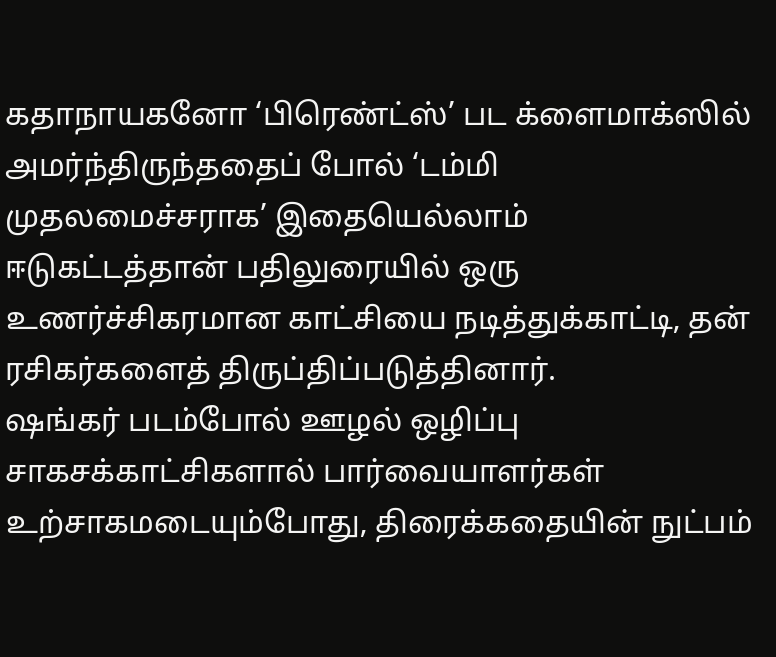கதாநாயகனோ ‘பிரெண்ட்ஸ்’ பட க்ளைமாக்ஸில் அமர்ந்திருந்ததைப் போல் ‘டம்மி முதலமைச்சராக’ இதையெல்லாம் ஈடுகட்டத்தான் பதிலுரையில் ஒரு உணர்ச்சிகரமான காட்சியை நடித்துக்காட்டி, தன் ரசிகர்களைத் திருப்திப்படுத்தினார்.
ஷங்கர் படம்போல் ஊழல் ஒழிப்பு சாகசக்காட்சிகளால் பார்வையாளர்கள் உற்சாகமடையும்போது, திரைக்கதையின் நுட்பம்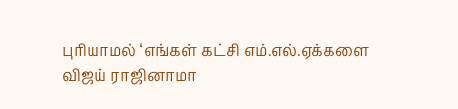புரியாமல் ‘எங்கள் கட்சி எம்.எல்.ஏக்களை விஜய் ராஜினாமா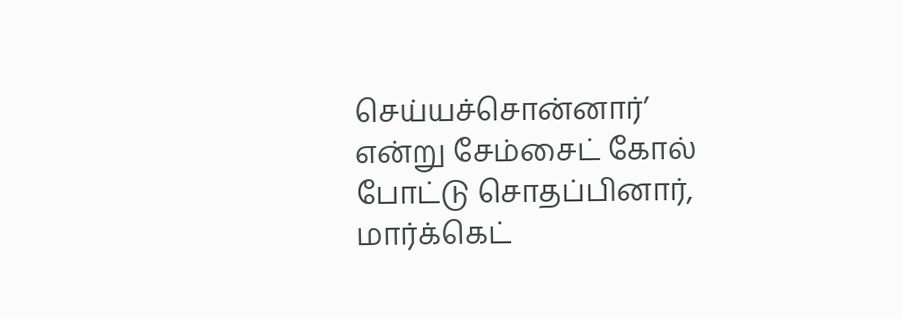செய்யச்சொன்னார்’ என்று சேம்சைட் கோல் போட்டு சொதப்பினார், மார்க்கெட்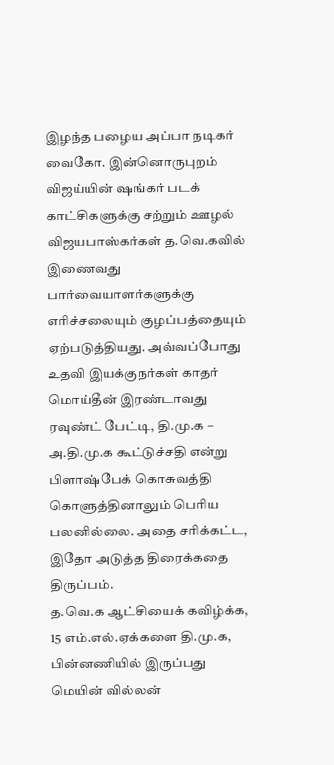இழந்த பழைய அப்பா நடிகர் வைகோ. இன்னொருபுறம் விஜய்யின் ஷங்கர் படக் காட்சிகளுக்கு சற்றும் ஊழல் விஜயபாஸ்கர்கள் த.வெ.கவில் இணைவது பார்வையாளர்களுக்கு எரிச்சலையும் குழப்பத்தையும் ஏற்படுத்தியது. அவ்வப்போது உதவி இயக்குநர்கள் காதர் மொய்தீன் இரண்டாவது ரவுண்ட் பேட்டி, தி.மு.க – அ.தி.மு.க கூட்டுச்சதி என்று பிளாஷ்பேக் கொசுவத்தி கொளுத்தினாலும் பெரிய பலனில்லை. அதை சரிக்கட்ட, இதோ அடுத்த திரைக்கதை திருப்பம்.
த.வெ.க ஆட்சியைக் கவிழ்க்க, 15 எம்.எல்.ஏக்களை தி.மு.க, பின்னணியில் இருப்பது மெயின் வில்லன்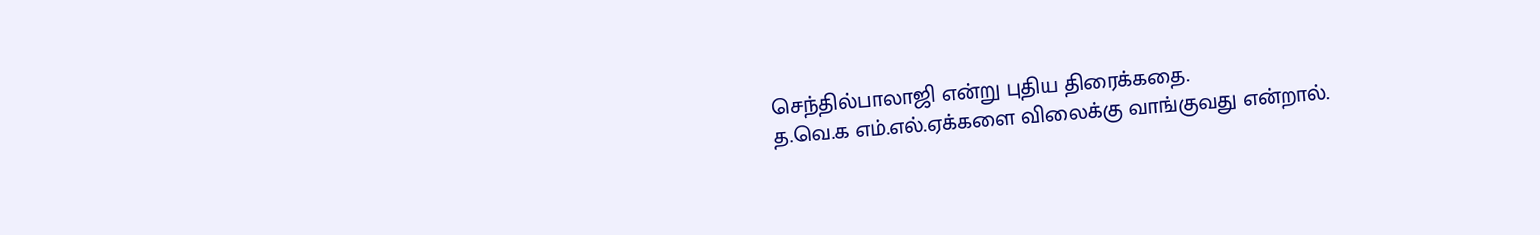செந்தில்பாலாஜி என்று புதிய திரைக்கதை.
த.வெ.க எம்.எல்.ஏக்களை விலைக்கு வாங்குவது என்றால்.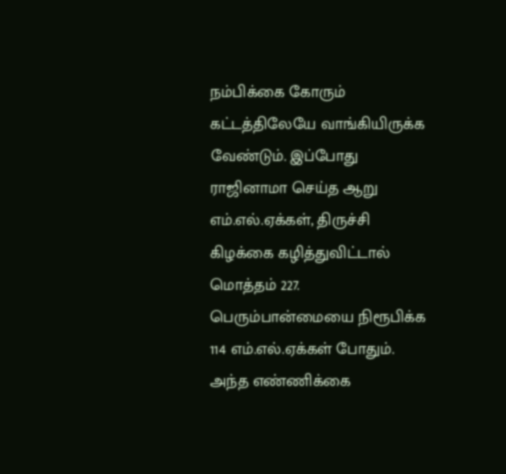நம்பிக்கை கோரும் கட்டத்திலேயே வாங்கியிருக்க வேண்டும். இப்போது ராஜினாமா செய்த ஆறு எம்.எல்.ஏக்கள், திருச்சி கிழக்கை கழித்துவிட்டால் மொத்தம் 227. பெரும்பான்மையை நிரூபிக்க 114 எம்.எல்.ஏக்கள் போதும். அந்த எண்ணிக்கை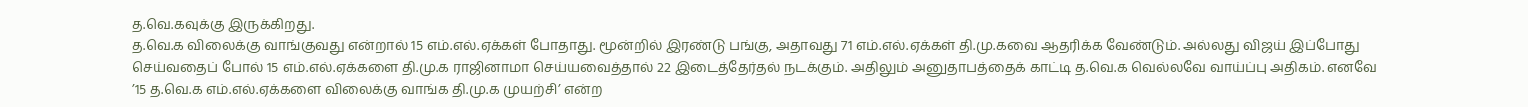த.வெ.கவுக்கு இருக்கிறது.
த.வெ.க விலைக்கு வாங்குவது என்றால் 15 எம்.எல்.ஏக்கள் போதாது. மூன்றில் இரண்டு பங்கு, அதாவது 71 எம்.எல்.ஏக்கள் தி.மு.கவை ஆதரிக்க வேண்டும். அல்லது விஜய் இப்போது செய்வதைப் போல் 15 எம்.எல்.ஏக்களை தி.மு.க ராஜினாமா செய்யவைத்தால் 22 இடைத்தேர்தல் நடக்கும். அதிலும் அனுதாபத்தைக் காட்டி த.வெ.க வெல்லவே வாய்ப்பு அதிகம். எனவே ’15 த.வெ.க எம்.எல்.ஏக்களை விலைக்கு வாங்க தி.மு.க முயற்சி’ என்ற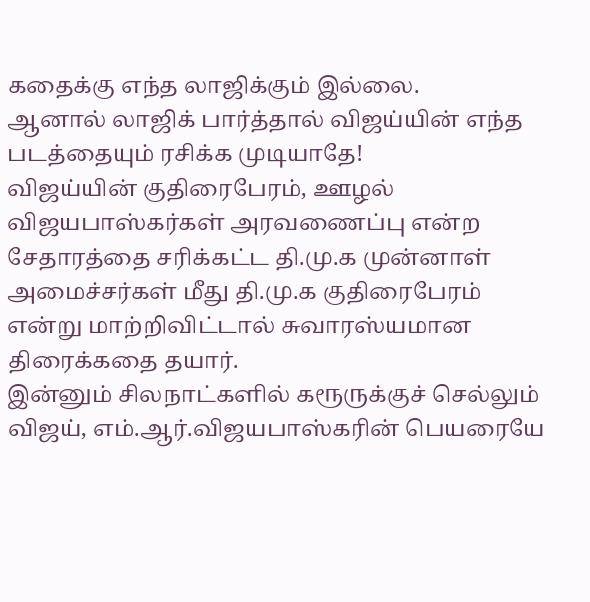கதைக்கு எந்த லாஜிக்கும் இல்லை.
ஆனால் லாஜிக் பார்த்தால் விஜய்யின் எந்த படத்தையும் ரசிக்க முடியாதே!
விஜய்யின் குதிரைபேரம், ஊழல் விஜயபாஸ்கர்கள் அரவணைப்பு என்ற சேதாரத்தை சரிக்கட்ட தி.மு.க முன்னாள் அமைச்சர்கள் மீது தி.மு.க குதிரைபேரம் என்று மாற்றிவிட்டால் சுவாரஸ்யமான திரைக்கதை தயார்.
இன்னும் சிலநாட்களில் கரூருக்குச் செல்லும் விஜய், எம்.ஆர்.விஜயபாஸ்கரின் பெயரையே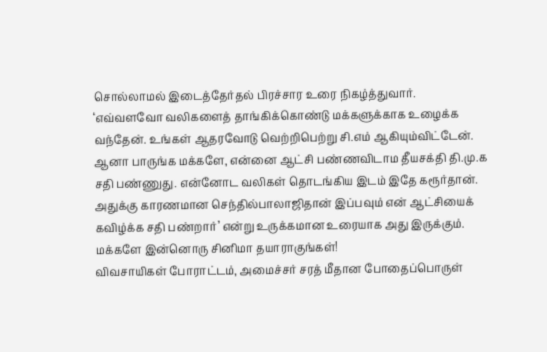சொல்லாமல் இடைத்தேர்தல் பிரச்சார உரை நிகழ்த்துவார்.
‘எவ்வளவோ வலிகளைத் தாங்கிக்கொண்டு மக்களுக்காக உழைக்க வந்தேன். உங்கள் ஆதரவோடு வெற்றிபெற்று சி.எம் ஆகியும்விட்டேன். ஆனா பாருங்க மக்களே, என்னை ஆட்சி பண்ணவிடாம தீயசக்தி தி.மு.க சதி பண்ணுது. என்னோட வலிகள் தொடங்கிய இடம் இதே கரூர்தான். அதுக்கு காரணமான செந்தில்பாலாஜிதான் இப்பவும் என் ஆட்சியைக் கவிழ்க்க சதி பண்றார்’ என்று உருக்கமான உரையாக அது இருக்கும்.
மக்களே இன்னொரு சினிமா தயாராகுங்கள்!
விவசாயிகள் போராட்டம், அமைச்சர் சரத் மீதான போதைப்பொருள்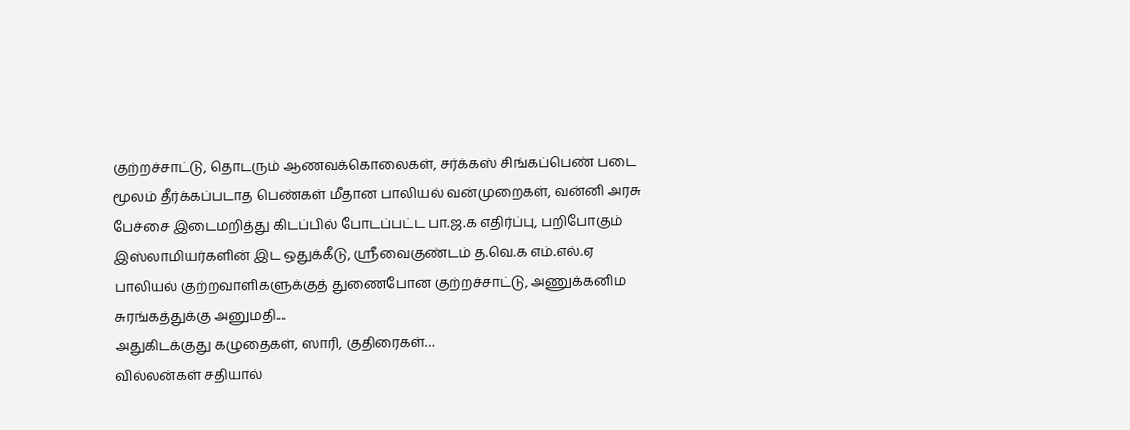குற்றச்சாட்டு, தொடரும் ஆணவக்கொலைகள், சர்க்கஸ் சிங்கப்பெண் படை மூலம் தீர்க்கப்படாத பெண்கள் மீதான பாலியல் வன்முறைகள், வன்னி அரசு பேச்சை இடைமறித்து கிடப்பில் போடப்பட்ட பா.ஜ.க எதிர்ப்பு, பறிபோகும் இஸ்லாமியர்களின் இட ஒதுக்கீடு, ஸ்ரீவைகுண்டம் த.வெ.க எம்.எல்.ஏ பாலியல் குற்றவாளிகளுக்குத் துணைபோன குற்றச்சாட்டு, அணுக்கனிம சுரங்கத்துக்கு அனுமதி....
அதுகிடக்குது கழுதைகள், ஸாரி, குதிரைகள்…
வில்லன்கள் சதியால்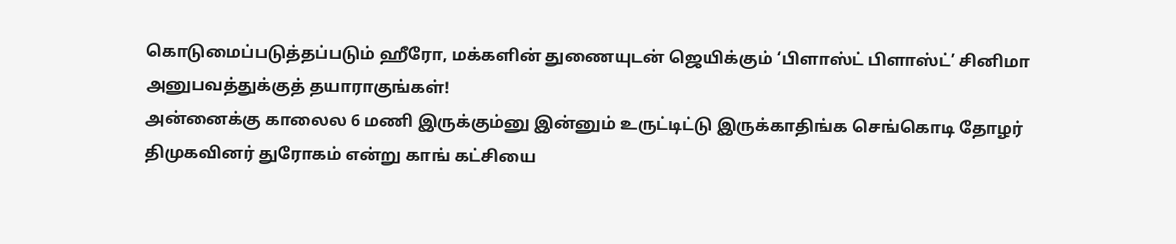கொடுமைப்படுத்தப்படும் ஹீரோ, மக்களின் துணையுடன் ஜெயிக்கும் ‘பிளாஸ்ட் பிளாஸ்ட்’ சினிமா அனுபவத்துக்குத் தயாராகுங்கள்!
அன்னைக்கு காலைல 6 மணி இருக்கும்னு இன்னும் உருட்டிட்டு இருக்காதிங்க செங்கொடி தோழர்
திமுகவினர் துரோகம் என்று காங் கட்சியை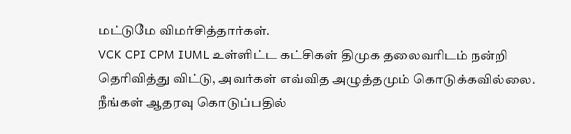மட்டுமே விமர்சித்தார்கள்.
VCK CPI CPM IUML உள்ளிட்ட கட்சிகள் திமுக தலைவரிடம் நன்றி தெரிவித்து விட்டு, அவர்கள் எவ்வித அழுத்தமும் கொடுக்கவில்லை. நீங்கள் ஆதரவு கொடுப்பதில்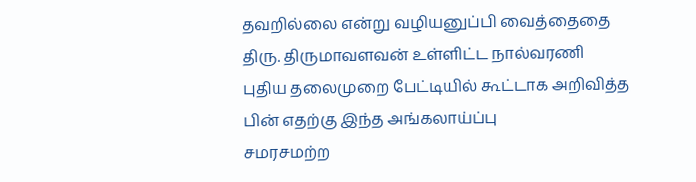தவறில்லை என்று வழியனுப்பி வைத்தைதை திரு. திருமாவளவன் உள்ளிட்ட நால்வரணி புதிய தலைமுறை பேட்டியில் கூட்டாக அறிவித்த பின் எதற்கு இந்த அங்கலாய்ப்பு
சமரசமற்ற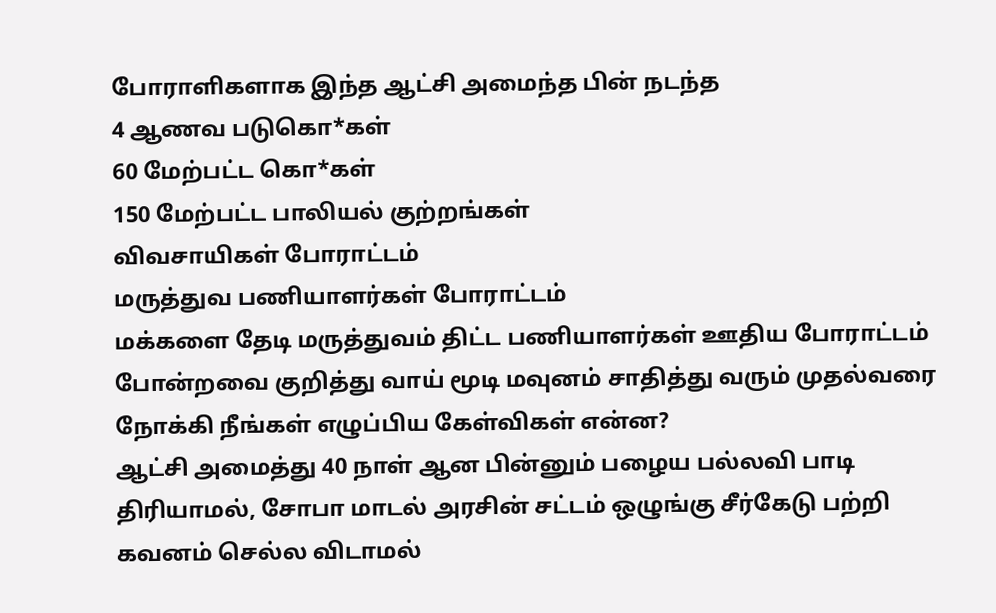போராளிகளாக இந்த ஆட்சி அமைந்த பின் நடந்த
4 ஆணவ படுகொ*கள்
60 மேற்பட்ட கொ*கள்
150 மேற்பட்ட பாலியல் குற்றங்கள்
விவசாயிகள் போராட்டம்
மருத்துவ பணியாளர்கள் போராட்டம்
மக்களை தேடி மருத்துவம் திட்ட பணியாளர்கள் ஊதிய போராட்டம்
போன்றவை குறித்து வாய் மூடி மவுனம் சாதித்து வரும் முதல்வரை நோக்கி நீங்கள் எழுப்பிய கேள்விகள் என்ன?
ஆட்சி அமைத்து 40 நாள் ஆன பின்னும் பழைய பல்லவி பாடி திரியாமல், சோபா மாடல் அரசின் சட்டம் ஒழுங்கு சீர்கேடு பற்றி கவனம் செல்ல விடாமல்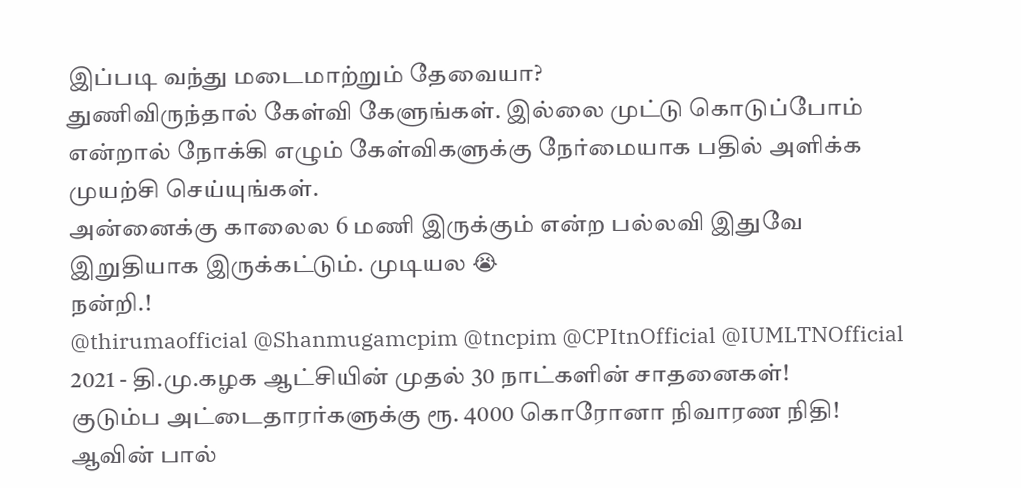இப்படி வந்து மடைமாற்றும் தேவையா?
துணிவிருந்தால் கேள்வி கேளுங்கள். இல்லை முட்டு கொடுப்போம் என்றால் நோக்கி எழும் கேள்விகளுக்கு நேர்மையாக பதில் அளிக்க முயற்சி செய்யுங்கள்.
அன்னைக்கு காலைல 6 மணி இருக்கும் என்ற பல்லவி இதுவே இறுதியாக இருக்கட்டும். முடியல 😭
நன்றி.!
@thirumaofficial @Shanmugamcpim @tncpim @CPItnOfficial @IUMLTNOfficial
2021 - தி.மு.கழக ஆட்சியின் முதல் 30 நாட்களின் சாதனைகள்!
குடும்ப அட்டைதாரர்களுக்கு ரூ. 4000 கொரோனா நிவாரண நிதி!
ஆவின் பால்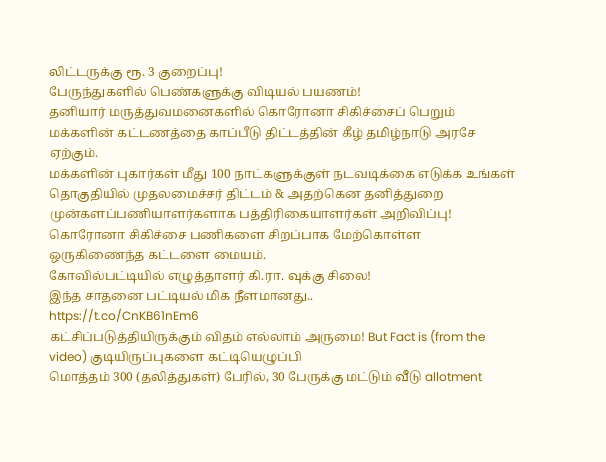லிட்டருக்கு ரூ. 3 குறைப்பு!
பேருந்துகளில் பெண்களுக்கு விடியல் பயணம்!
தனியார் மருத்துவமனைகளில் கொரோனா சிகிச்சைப் பெறும் மக்களின் கட்டணத்தை காப்பீடு திட்டத்தின் கீழ் தமிழ்நாடு அரசே ஏற்கும்.
மக்களின் புகார்கள் மீது 100 நாட்களுக்குள் நடவடிக்கை எடுக்க உங்கள் தொகுதியில் முதலமைச்சர் திட்டம் & அதற்கென தனித்துறை
முன்களப்பணியாளர்களாக பத்திரிகையாளர்கள் அறிவிப்பு!
கொரோனா சிகிச்சை பணிகளை சிறப்பாக மேற்கொள்ள ஒருகிணைந்த கட்டளை மையம்.
கோவில்பட்டியில் எழுத்தாளர் கி.ரா. வுக்கு சிலை!
இந்த சாதனை பட்டியல் மிக நீளமானது..
https://t.co/CnKB61nEm6
கட்சிப்படுத்தியிருக்கும் விதம் எல்லாம் அருமை! But Fact is (from the video) குடியிருப்புகளை கட்டியெழுப்பி
மொத்தம் 300 (தலித்துகள்) பேரில், 30 பேருக்கு மட்டும் வீடு allotment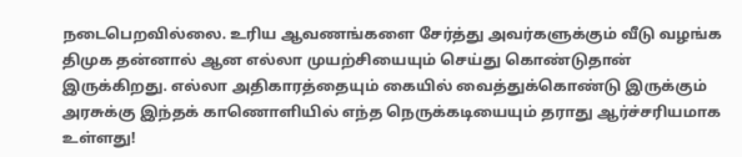நடைபெறவில்லை. உரிய ஆவணங்களை சேர்த்து அவர்களுக்கும் வீடு வழங்க திமுக தன்னால் ஆன எல்லா முயற்சியையும் செய்து கொண்டுதான் இருக்கிறது. எல்லா அதிகாரத்தையும் கையில் வைத்துக்கொண்டு இருக்கும் அரசுக்கு இந்தக் காணொளியில் எந்த நெருக்கடியையும் தராது ஆர்ச்சரியமாக உள்ளது!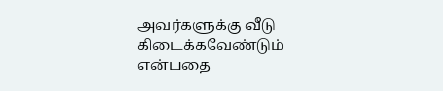அவர்களுக்கு வீடு கிடைக்கவேண்டும் என்பதை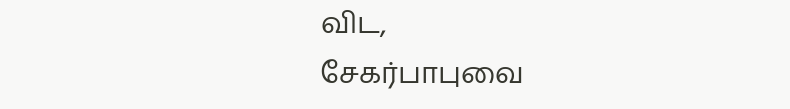விட,
சேகர்பாபுவை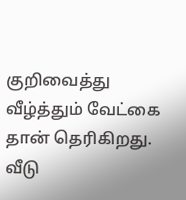குறிவைத்து வீழ்த்தும் வேட்கை தான் தெரிகிறது.
வீடு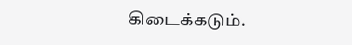கிடைக்கடும்.